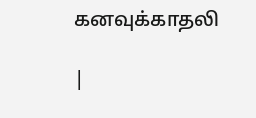கனவுக்காதலி

|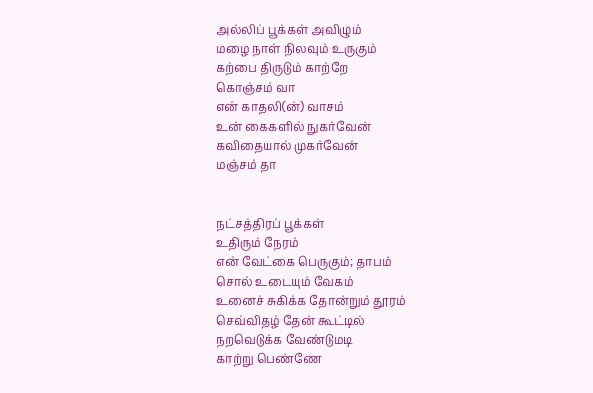அல்லிப் பூக்கள் அவிழும்
மழை நாள் நிலவும் உருகும்
கற்பை திருடும் காற்றே
கொஞ்சம் வா
என் காதலி(ன்) வாசம்
உன் கைகளில் நுகர்வேன்
கவிதையால் முகர்வேன்
மஞ்சம் தா


நட்சத்திரப் பூக்கள்
உதிரும் நேரம்
என் வேட்கை பெருகும்; தாபம்
சொல் உடையும் வேகம்
உனைச் சுகிக்க தோன்றும் தூரம்
செவ்விதழ் தேன் கூட்டில்
நறவெடுக்க வேண்டுமடி
காற்று பெண்ணே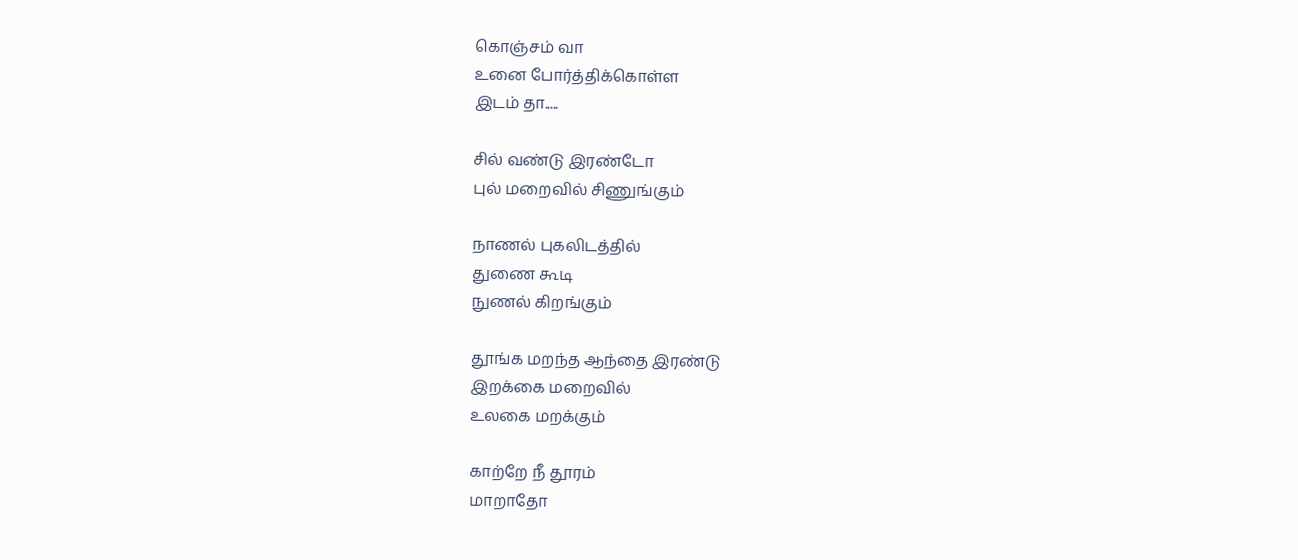கொஞ்சம் வா
உனை போர்த்திக்கொள்ள
இடம் தா.....

சில் வண்டு இரண்டோ
புல் மறைவில் சிணுங்கும்

நாணல் புகலிடத்தில்
துணை கூடி
நுணல் கிறங்கும்

தூங்க மறந்த ஆந்தை இரண்டு
இறக்கை மறைவில்
உலகை மறக்கும்

காற்றே நீ தூரம்
மாறாதோ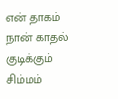என் தாகம்
நான் காதல் குடிக்கும் சிம்மம்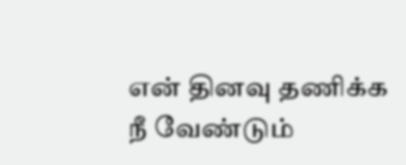என் தினவு தணிக்க நீ வேண்டும்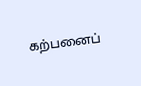கற்பனைப்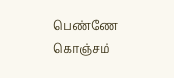பெண்ணே
கொஞ்சம்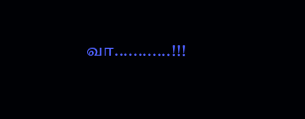வா............!!!